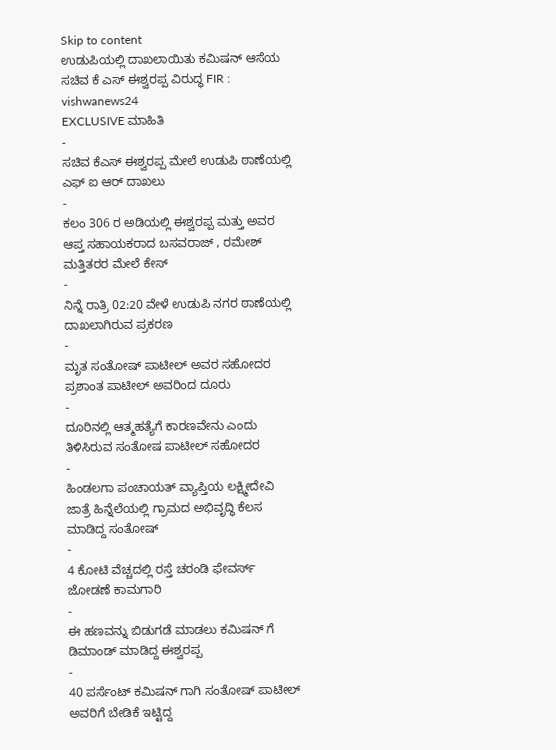Skip to content
ಉಡುಪಿಯಲ್ಲಿ ದಾಖಲಾಯಿತು ಕಮಿಷನ್ ಆಸೆಯ ಸಚಿವ ಕೆ ಎಸ್ ಈಶ್ವರಪ್ಪ ವಿರುದ್ಧ FIR : vishwanews24
EXCLUSIVE ಮಾಹಿತಿ
-
ಸಚಿವ ಕೆಎಸ್ ಈಶ್ವರಪ್ಪ ಮೇಲೆ ಉಡುಪಿ ಠಾಣೆಯಲ್ಲಿ ಎಫ್ ಐ ಆರ್ ದಾಖಲು
-
ಕಲಂ 306 ರ ಅಡಿಯಲ್ಲಿ ಈಶ್ವರಪ್ಪ ಮತ್ತು ಅವರ ಆಪ್ತ ಸಹಾಯಕರಾದ ಬಸವರಾಜ್ , ರಮೇಶ್ ಮತ್ತಿತರರ ಮೇಲೆ ಕೇಸ್
-
ನಿನ್ನೆ ರಾತ್ರಿ 02:20 ವೇಳೆ ಉಡುಪಿ ನಗರ ಠಾಣೆಯಲ್ಲಿ ದಾಖಲಾಗಿರುವ ಪ್ರಕರಣ
-
ಮೃತ ಸಂತೋಷ್ ಪಾಟೀಲ್ ಅವರ ಸಹೋದರ ಪ್ರಶಾಂತ ಪಾಟೀಲ್ ಅವರಿಂದ ದೂರು
-
ದೂರಿನಲ್ಲಿ ಆತ್ಮಹತ್ಯೆಗೆ ಕಾರಣವೇನು ಎಂದು ತಿಳಿಸಿರುವ ಸಂತೋಷ ಪಾಟೀಲ್ ಸಹೋದರ
-
ಹಿಂಡಲಗಾ ಪಂಚಾಯತ್ ವ್ಯಾಪ್ತಿಯ ಲಕ್ಷ್ಮೀದೇವಿ ಜಾತ್ರೆ ಹಿನ್ನೆಲೆಯಲ್ಲಿ ಗ್ರಾಮದ ಅಭಿವೃದ್ಧಿ ಕೆಲಸ ಮಾಡಿದ್ದ ಸಂತೋಷ್
-
4 ಕೋಟಿ ವೆಚ್ಚದಲ್ಲಿ ರಸ್ತೆ ಚರಂಡಿ ಫೇವರ್ಸ್ ಜೋಡಣೆ ಕಾಮಗಾರಿ
-
ಈ ಹಣವನ್ನು ಬಿಡುಗಡೆ ಮಾಡಲು ಕಮಿಷನ್ ಗೆ ಡಿಮಾಂಡ್ ಮಾಡಿದ್ದ ಈಶ್ವರಪ್ಪ
-
40 ಪರ್ಸೆಂಟ್ ಕಮಿಷನ್ ಗಾಗಿ ಸಂತೋಷ್ ಪಾಟೀಲ್ ಅವರಿಗೆ ಬೇಡಿಕೆ ಇಟ್ಟಿದ್ದ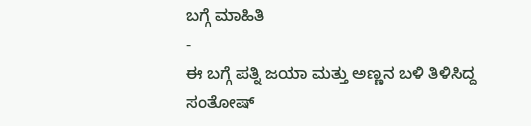ಬಗ್ಗೆ ಮಾಹಿತಿ
-
ಈ ಬಗ್ಗೆ ಪತ್ನಿ ಜಯಾ ಮತ್ತು ಅಣ್ಣನ ಬಳಿ ತಿಳಿಸಿದ್ದ ಸಂತೋಷ್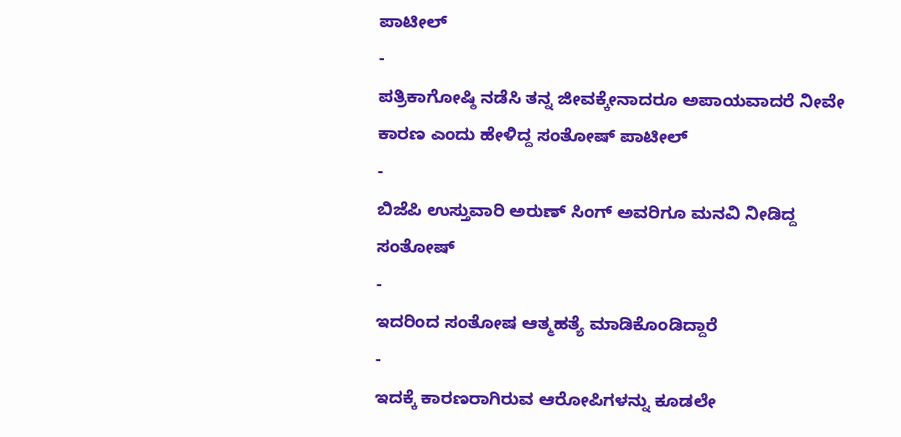ಪಾಟೀಲ್
-
ಪತ್ರಿಕಾಗೋಷ್ಠಿ ನಡೆಸಿ ತನ್ನ ಜೀವಕ್ಕೇನಾದರೂ ಅಪಾಯವಾದರೆ ನೀವೇ ಕಾರಣ ಎಂದು ಹೇಳಿದ್ದ ಸಂತೋಷ್ ಪಾಟೀಲ್
-
ಬಿಜೆಪಿ ಉಸ್ತುವಾರಿ ಅರುಣ್ ಸಿಂಗ್ ಅವರಿಗೂ ಮನವಿ ನೀಡಿದ್ದ ಸಂತೋಷ್
-
ಇದರಿಂದ ಸಂತೋಷ ಆತ್ಮಹತ್ಯೆ ಮಾಡಿಕೊಂಡಿದ್ದಾರೆ
-
ಇದಕ್ಕೆ ಕಾರಣರಾಗಿರುವ ಆರೋಪಿಗಳನ್ನು ಕೂಡಲೇ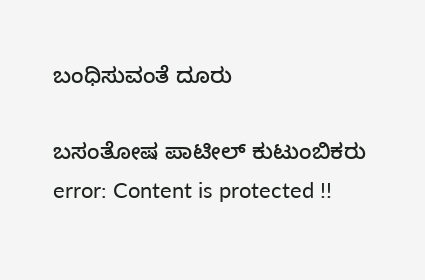ಬಂಧಿಸುವಂತೆ ದೂರು

ಬಸಂತೋಷ ಪಾಟೀಲ್ ಕುಟುಂಬಿಕರು
error: Content is protected !!